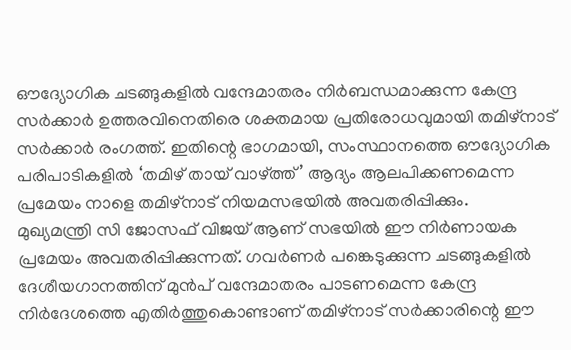ഔദ്യോഗിക ചടങ്ങുകളിൽ വന്ദേമാതരം നിർബന്ധമാക്കുന്ന കേന്ദ്ര സർക്കാർ ഉത്തരവിനെതിരെ ശക്തമായ പ്രതിരോധവുമായി തമിഴ്നാട് സർക്കാർ രംഗത്ത്. ഇതിന്റെ ഭാഗമായി, സംസ്ഥാനത്തെ ഔദ്യോഗിക പരിപാടികളിൽ ‘തമിഴ് തായ് വാഴ്ത്ത്’ ആദ്യം ആലപിക്കണമെന്ന പ്രമേയം നാളെ തമിഴ്നാട് നിയമസഭയിൽ അവതരിപ്പിക്കും.
മുഖ്യമന്ത്രി സി ജോസഫ് വിജയ് ആണ് സഭയിൽ ഈ നിർണായക പ്രമേയം അവതരിപ്പിക്കുന്നത്. ഗവർണർ പങ്കെടുക്കുന്ന ചടങ്ങുകളിൽ ദേശീയഗാനത്തിന് മുൻപ് വന്ദേമാതരം പാടണമെന്ന കേന്ദ്ര നിർദേശത്തെ എതിർത്തുകൊണ്ടാണ് തമിഴ്നാട് സർക്കാരിന്റെ ഈ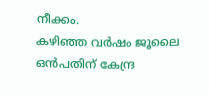നീക്കം.
കഴിഞ്ഞ വർഷം ജൂലൈ ഒൻപതിന് കേന്ദ്ര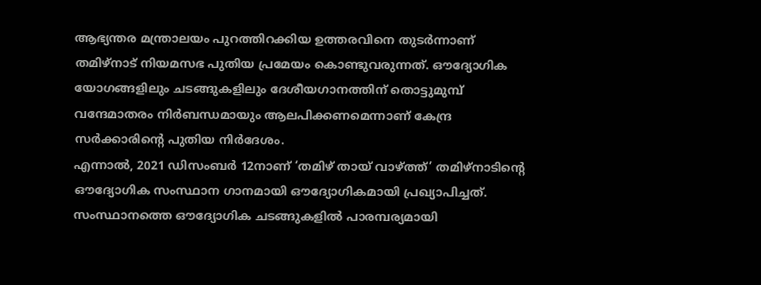ആഭ്യന്തര മന്ത്രാലയം പുറത്തിറക്കിയ ഉത്തരവിനെ തുടർന്നാണ് തമിഴ്നാട് നിയമസഭ പുതിയ പ്രമേയം കൊണ്ടുവരുന്നത്. ഔദ്യോഗിക യോഗങ്ങളിലും ചടങ്ങുകളിലും ദേശീയഗാനത്തിന് തൊട്ടുമുമ്പ് വന്ദേമാതരം നിർബന്ധമായും ആലപിക്കണമെന്നാണ് കേന്ദ്ര സർക്കാരിന്റെ പുതിയ നിർദേശം.
എന്നാൽ, 2021 ഡിസംബർ 12നാണ് ‘തമിഴ് തായ് വാഴ്ത്ത്’ തമിഴ്നാടിന്റെ ഔദ്യോഗിക സംസ്ഥാന ഗാനമായി ഔദ്യോഗികമായി പ്രഖ്യാപിച്ചത്. സംസ്ഥാനത്തെ ഔദ്യോഗിക ചടങ്ങുകളിൽ പാരമ്പര്യമായി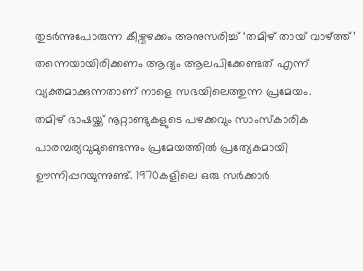തുടർന്നുപോരുന്ന കീഴ്വഴക്കം അനുസരിച്ച് ‘തമിഴ് തായ് വാഴ്ത്ത്’ തന്നെയായിരിക്കണം ആദ്യം ആലപിക്കേണ്ടത് എന്ന് വ്യക്തമാക്കുന്നതാണ് നാളെ സഭയിലെത്തുന്ന പ്രമേയം.
തമിഴ് ഭാഷയ്ക്ക് നൂറ്റാണ്ടുകളുടെ പഴക്കവും സാംസ്കാരിക പാരമ്പര്യവുമുണ്ടെന്നും പ്രമേയത്തിൽ പ്രത്യേകമായി ഊന്നിപ്പറയുന്നുണ്ട്. 1970കളിലെ ഒരു സർക്കാർ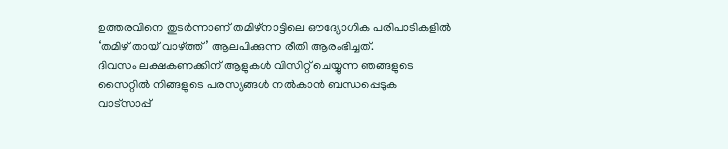ഉത്തരവിനെ തുടർന്നാണ് തമിഴ്നാട്ടിലെ ഔദ്യോഗിക പരിപാടികളിൽ ‘തമിഴ് തായ് വാഴ്ത്ത്’ ആലപിക്കുന്ന രീതി ആരംഭിച്ചത്.
ദിവസം ലക്ഷകണക്കിന് ആളുകൾ വിസിറ്റ് ചെയ്യുന്ന ഞങ്ങളുടെ സൈറ്റിൽ നിങ്ങളുടെ പരസ്യങ്ങൾ നൽകാൻ ബന്ധപ്പെടുക വാട്സാപ്പ്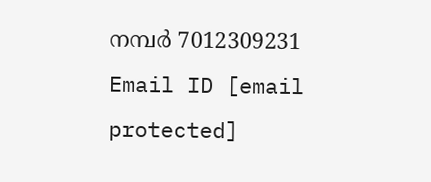നമ്പർ 7012309231 Email ID [email protected]